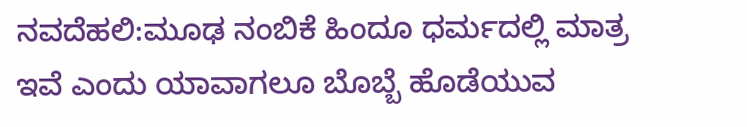ನವದೆಹಲಿ:ಮೂಢ ನಂಬಿಕೆ ಹಿಂದೂ ಧರ್ಮದಲ್ಲಿ ಮಾತ್ರ ಇವೆ ಎಂದು ಯಾವಾಗಲೂ ಬೊಬ್ಬೆ ಹೊಡೆಯುವ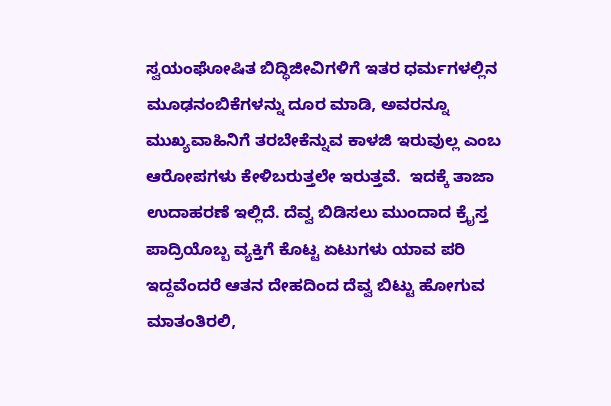ಸ್ವಯಂಘೋಷಿತ ಬಿದ್ಧಿಜೀವಿಗಳಿಗೆ ಇತರ ಧರ್ಮಗಳಲ್ಲಿನ ಮೂಢನಂಬಿಕೆಗಳನ್ನು ದೂರ ಮಾಡಿ, ಅವರನ್ನೂ ಮುಖ್ಯವಾಹಿನಿಗೆ ತರಬೇಕೆನ್ನುವ ಕಾಳಜಿ ಇರುವುಲ್ಲ ಎಂಬ ಆರೋಪಗಳು ಕೇಳಿಬರುತ್ತಲೇ ಇರುತ್ತವೆ.  ಇದಕ್ಕೆ ತಾಜಾ ಉದಾಹರಣೆ ಇಲ್ಲಿದೆ. ದೆವ್ವ ಬಿಡಿಸಲು ಮುಂದಾದ ಕ್ರೈಸ್ತ ಪಾದ್ರಿಯೊಬ್ಬ ವ್ಯಕ್ತಿಗೆ ಕೊಟ್ಟ ಏಟುಗಳು ಯಾವ ಪರಿ ಇದ್ದವೆಂದರೆ ಆತನ ದೇಹದಿಂದ ದೆವ್ವ ಬಿಟ್ಟು ಹೋಗುವ ಮಾತಂತಿರಲಿ,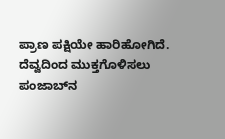ಪ್ರಾಣ ಪಕ್ಷಿಯೇ ಹಾರಿಹೋಗಿದೆ. ದೆವ್ವದಿಂದ ಮುಕ್ತಗೊಳಿಸಲು ಪಂಜಾಬ್‌ನ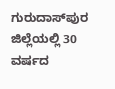ಗುರುದಾಸ್‌ಪುರ ಜಿಲ್ಲೆಯಲ್ಲಿ 30 ವರ್ಷದ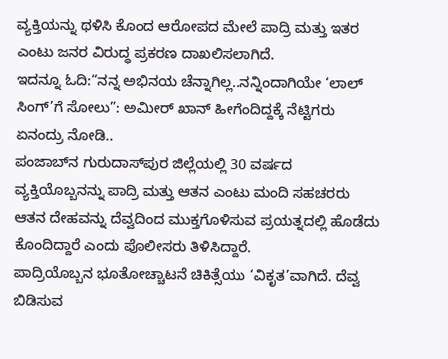ವ್ಯಕ್ತಿಯನ್ನು ಥಳಿಸಿ ಕೊಂದ ಆರೋಪದ ಮೇಲೆ ಪಾದ್ರಿ ಮತ್ತು ಇತರ ಎಂಟು ಜನರ ವಿರುದ್ಧ ಪ್ರಕರಣ ದಾಖಲಿಸಲಾಗಿದೆ.
ಇದನ್ನೂ ಓದಿ:“ನನ್ನ ಅಭಿನಯ ಚೆನ್ನಾಗಿಲ್ಲ..ನನ್ನಿಂದಾಗಿಯೇ ‘ಲಾಲ್ ಸಿಂಗ್’ಗೆ ಸೋಲು”: ಅಮೀರ್ ಖಾನ್ ಹೀಗೆಂದಿದ್ದಕ್ಕೆ ನೆಟ್ಟಿಗರು ಏನಂದ್ರು ನೋಡಿ..
ಪಂಜಾಬ್‌ನ ಗುರುದಾಸ್‌ಪುರ ಜಿಲ್ಲೆಯಲ್ಲಿ 30 ವರ್ಷದ ವ್ಯಕ್ತಿಯೊಬ್ಬನನ್ನು ಪಾದ್ರಿ ಮತ್ತು ಆತನ ಎಂಟು ಮಂದಿ ಸಹಚರರು ಆತನ ದೇಹವನ್ನು ದೆವ್ವದಿಂದ ಮುಕ್ತಗೊಳಿಸುವ ಪ್ರಯತ್ನದಲ್ಲಿ ಹೊಡೆದು ಕೊಂದಿದ್ದಾರೆ ಎಂದು ಪೊಲೀಸರು ತಿಳಿಸಿದ್ದಾರೆ.
ಪಾದ್ರಿಯೊಬ್ಬನ ಭೂತೋಚ್ಚಾಟನೆ ಚಿಕಿತ್ಸೆಯು ‘ವಿಕೃತ’ವಾಗಿದೆ. ದೆವ್ವ ಬಿಡಿಸುವ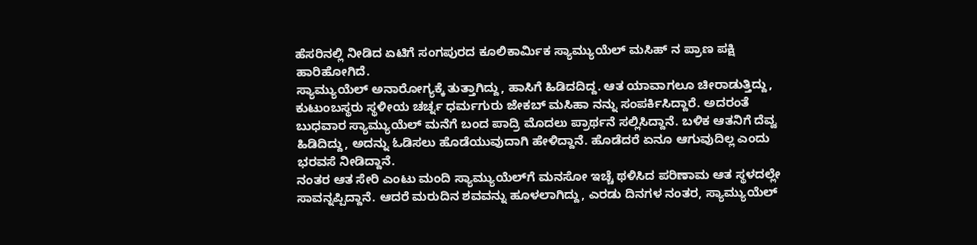ಹೆಸರಿನಲ್ಲಿ ನೀಡಿದ ಏಟಿಗೆ ಸಂಗಪುರದ ಕೂಲಿಕಾರ್ಮಿಕ ಸ್ಯಾಮ್ಯುಯೆಲ್ ಮಸಿಹ್ ನ ಪ್ರಾಣ ಪಕ್ಷಿ ಹಾರಿಹೋಗಿದೆ.
ಸ್ಯಾಮ್ಯುಯೆಲ್ ಅನಾರೋಗ್ಯಕ್ಕೆ ತುತ್ತಾಗಿದ್ದು, ಹಾಸಿಗೆ ಹಿಡಿದದಿದ್ದ. ಆತ ಯಾವಾಗಲೂ ಚೀರಾಡುತ್ತಿದ್ದು, ಕುಟುಂಬಸ್ಥರು ಸ್ಥಳೀಯ ಚರ್ಚ್ನ ಧರ್ಮಗುರು ಜೇಕಬ್ ಮಸಿಹಾ ನನ್ನು ಸಂಪರ್ಕಿಸಿದ್ದಾರೆ. ಅದರಂತೆ ಬುಧವಾರ ಸ್ಯಾಮ್ಯುಯೆಲ್ ಮನೆಗೆ ಬಂದ ಪಾದ್ರಿ ಮೊದಲು ಪ್ರಾರ್ಥನೆ ಸಲ್ಲಿಸಿದ್ದಾನೆ. ಬಳಿಕ ಆತನಿಗೆ ದೆವ್ವ ಹಿಡಿದಿದ್ದು, ಅದನ್ನು ಓಡಿಸಲು ಹೊಡೆಯುವುದಾಗಿ ಹೇಳಿದ್ದಾನೆ. ಹೊಡೆದರೆ ಏನೂ ಆಗುವುದಿಲ್ಲ ಎಂದು ಭರವಸೆ ನೀಡಿದ್ದಾನೆ.
ನಂತರ ಆತ ಸೇರಿ ಎಂಟು ಮಂದಿ ಸ್ಯಾಮ್ಯುಯೆಲ್‌ಗೆ ಮನಸೋ ಇಚ್ಚೆ ಥಳಿಸಿದ ಪರಿಣಾಮ ಆತ ಸ್ಥಳದಲ್ಲೇ ಸಾವನ್ನಪ್ಪಿದ್ದಾನೆ. ಆದರೆ ಮರುದಿನ ಶವವನ್ನು ಹೂಳಲಾಗಿದ್ದು, ಎರಡು ದಿನಗಳ ನಂತರ, ಸ್ಯಾಮ್ಯುಯೆಲ್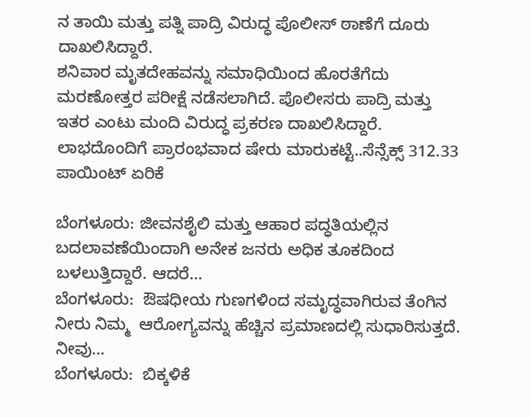ನ ತಾಯಿ ಮತ್ತು ಪತ್ನಿ ಪಾದ್ರಿ ವಿರುದ್ಧ ಪೊಲೀಸ್ ಠಾಣೆಗೆ ದೂರು ದಾಖಲಿಸಿದ್ದಾರೆ.
ಶನಿವಾರ ಮೃತದೇಹವನ್ನು ಸಮಾಧಿಯಿಂದ ಹೊರತೆಗೆದು ಮರಣೋತ್ತರ ಪರೀಕ್ಷೆ ನಡೆಸಲಾಗಿದೆ. ಪೊಲೀಸರು ಪಾದ್ರಿ ಮತ್ತು ಇತರ ಎಂಟು ಮಂದಿ ವಿರುದ್ಧ ಪ್ರಕರಣ ದಾಖಲಿಸಿದ್ದಾರೆ.
ಲಾಭದೊಂದಿಗೆ ಪ್ರಾರಂಭವಾದ ಷೇರು ಮಾರುಕಟ್ಟೆ..ಸೆನ್ಸೆಕ್ಸ್ 312.33 ಪಾಯಿಂಟ್‌ ಏರಿಕೆ

ಬೆಂಗಳೂರು: ಜೀವನಶೈಲಿ ಮತ್ತು ಆಹಾರ ಪದ್ಧತಿಯಲ್ಲಿನ ಬದಲಾವಣೆಯಿಂದಾಗಿ ಅನೇಕ ಜನರು ಅಧಿಕ ತೂಕದಿಂದ ಬಳಲುತ್ತಿದ್ದಾರೆ. ಆದರೆ…
ಬೆಂಗಳೂರು:  ಔಷಧೀಯ ಗುಣಗಳಿಂದ ಸಮೃದ್ಧವಾಗಿರುವ ತೆಂಗಿನ ನೀರು ನಿಮ್ಮ  ಆರೋಗ್ಯವನ್ನು ಹೆಚ್ಚಿನ ಪ್ರಮಾಣದಲ್ಲಿ ಸುಧಾರಿಸುತ್ತದೆ. ನೀವು…
ಬೆಂಗಳೂರು:  ಬಿಕ್ಕಳಿಕೆ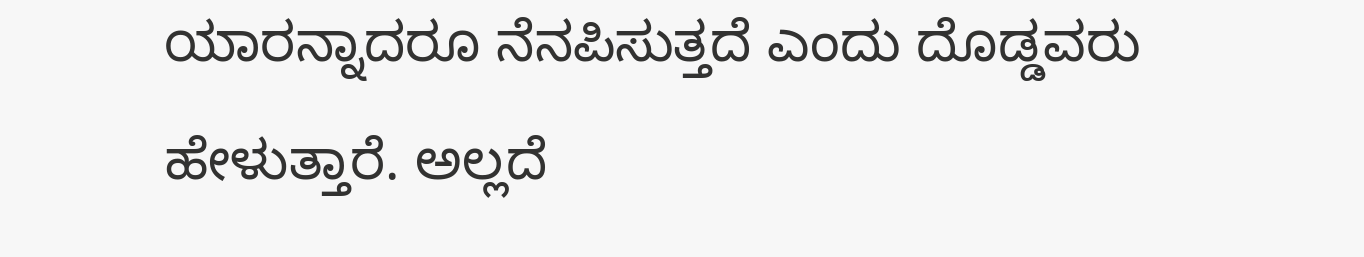ಯಾರನ್ನಾದರೂ ನೆನಪಿಸುತ್ತದೆ ಎಂದು ದೊಡ್ಡವರು ಹೇಳುತ್ತಾರೆ. ಅಲ್ಲದೆ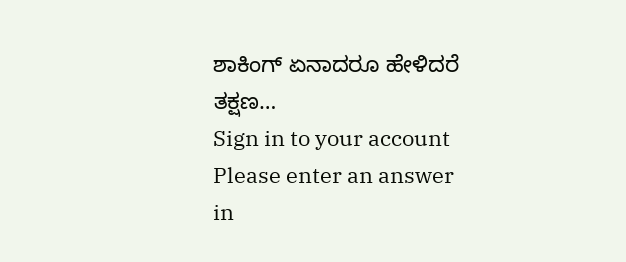ಶಾಕಿಂಗ್ ಏನಾದರೂ ಹೇಳಿದರೆ ತಕ್ಷಣ…
Sign in to your account
Please enter an answer in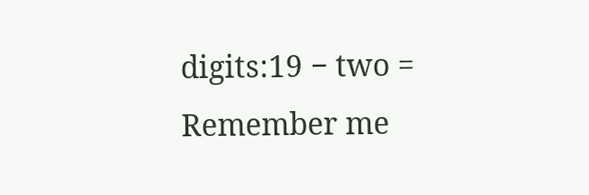digits:19 − two =
Remember me